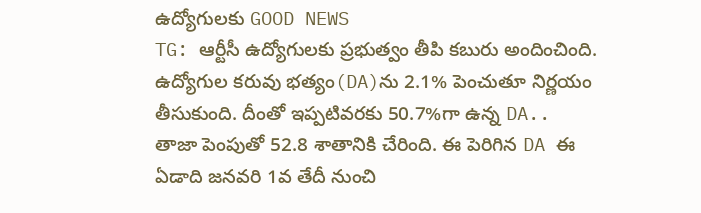ఉద్యోగులకు GOOD NEWS
TG: ఆర్టీసీ ఉద్యోగులకు ప్రభుత్వం తీపి కబురు అందించింది. ఉద్యోగుల కరువు భత్యం(DA)ను 2.1% పెంచుతూ నిర్ణయం తీసుకుంది. దీంతో ఇప్పటివరకు 50.7%గా ఉన్న DA.. తాజా పెంపుతో 52.8 శాతానికి చేరింది. ఈ పెరిగిన DA ఈ ఏడాది జనవరి 1వ తేదీ నుంచి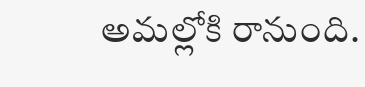అమల్లోకి రానుంది.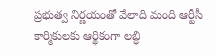ప్రభుత్వ నిర్ణయంతో వేలాది మంది ఆర్టీసీ కార్మికులకు ఆర్థికంగా లబ్ధి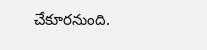చేకూరనుంది.